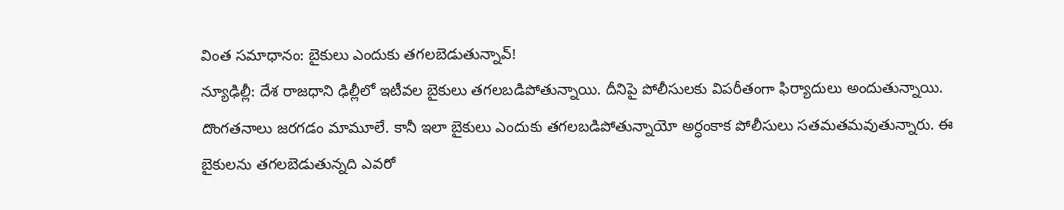వింత సమాధానం: బైకులు ఎందుకు తగలబెడుతున్నావ్!
న్యూఢిల్లీ: దేశ రాజధాని ఢిల్లీలో ఇటీవల బైకులు తగలబడిపోతున్నాయి. దీనిపై పోలీసులకు విపరీతంగా ఫిర్యాదులు అందుతున్నాయి. దొంగతనాలు జరగడం మామూలే. కానీ ఇలా బైకులు ఎందుకు తగలబడిపోతున్నాయో అర్ధంకాక పోలీసులు సతమతమవుతున్నారు. ఈ బైకులను తగలబెడుతున్నది ఎవరో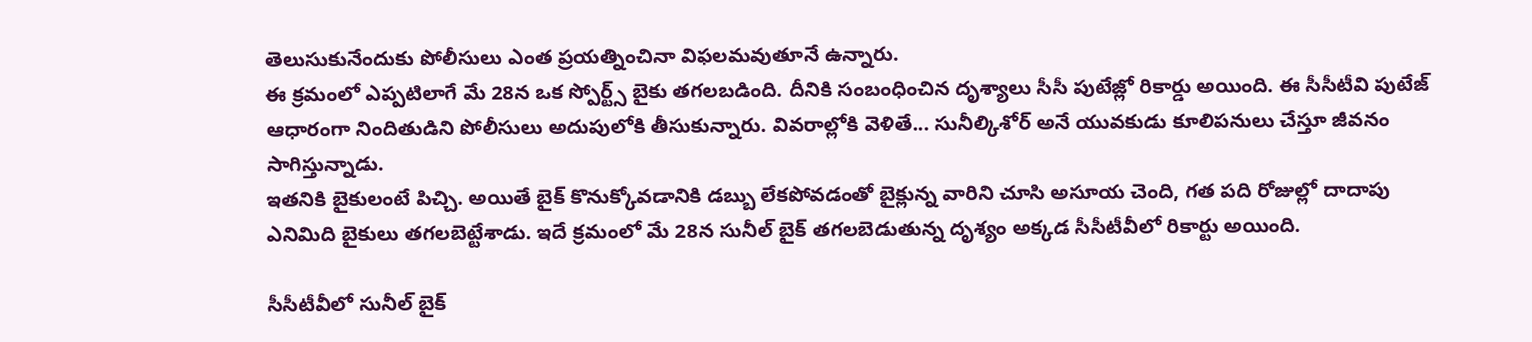తెలుసుకునేందుకు పోలీసులు ఎంత ప్రయత్నించినా విఫలమవుతూనే ఉన్నారు.
ఈ క్రమంలో ఎప్పటిలాగే మే 28న ఒక స్పోర్ట్స్ బైకు తగలబడింది. దీనికి సంబంధించిన దృశ్యాలు సీసీ పుటేజ్లో రికార్డు అయింది. ఈ సీసీటీవి పుటేజ్ ఆధారంగా నిందితుడిని పోలీసులు అదుపులోకి తీసుకున్నారు. వివరాల్లోకి వెళితే... సునీల్కిశోర్ అనే యువకుడు కూలిపనులు చేస్తూ జీవనం సాగిస్తున్నాడు.
ఇతనికి బైకులంటే పిచ్చి. అయితే బైక్ కొనుక్కోవడానికి డబ్బు లేకపోవడంతో బైక్లున్న వారిని చూసి అసూయ చెంది, గత పది రోజుల్లో దాదాపు ఎనిమిది బైకులు తగలబెట్టేశాడు. ఇదే క్రమంలో మే 28న సునీల్ బైక్ తగలబెడుతున్న దృశ్యం అక్కడ సీసీటీవీలో రికార్టు అయింది.

సీసీటీవీలో సునీల్ బైక్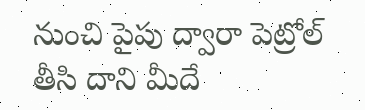నుంచి పైపు ద్వారా పెట్రోల్ తీసి దాని మీదే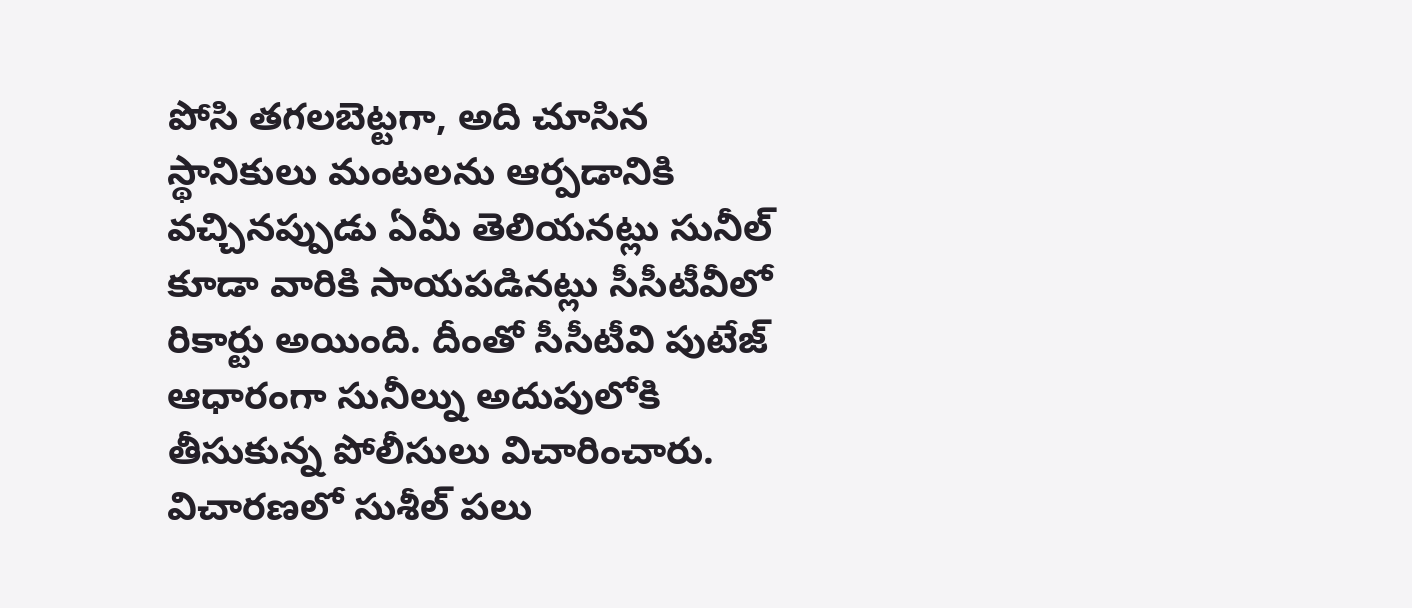పోసి తగలబెట్టగా, అది చూసిన స్థానికులు మంటలను ఆర్పడానికి వచ్చినప్పుడు ఏమీ తెలియనట్లు సునీల్ కూడా వారికి సాయపడినట్లు సీసీటీవీలో రికార్టు అయింది. దీంతో సీసీటీవి పుటేజ్ ఆధారంగా సునీల్ను అదుపులోకి తీసుకున్న పోలీసులు విచారించారు.
విచారణలో సుశీల్ పలు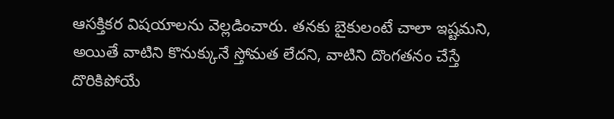ఆసక్తికర విషయాలను వెల్లడించారు. తనకు బైకులంటే చాలా ఇష్టమని, అయితే వాటిని కొనుక్కునే స్తోమత లేదని, వాటిని దొంగతనం చేస్తే దొరికిపోయే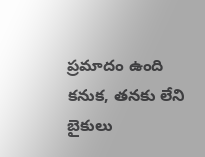ప్రమాదం ఉంది కనుక, తనకు లేని బైకులు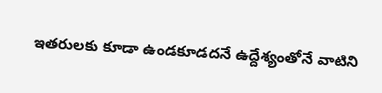ఇతరులకు కూడా ఉండకూడదనే ఉద్దేశ్యంతోనే వాటిని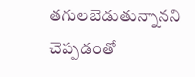తగులబెడుతున్నానని చెప్పడంతో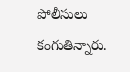పోలీసులు కంగుతిన్నారు.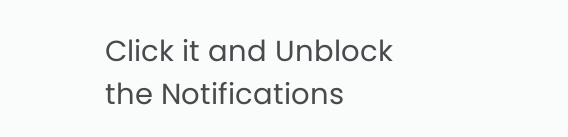Click it and Unblock the Notifications